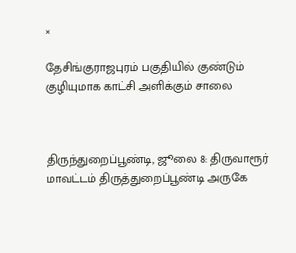×

தேசிங்குராஜபுரம் பகுதியில் குண்டும் குழியுமாக காட்சி அளிக்கும் சாலை



திருந்துறைப்பூண்டி, ஜூலை 8: திருவாரூர் மாவட்டம் திருத்துறைப்பூண்டி அருகே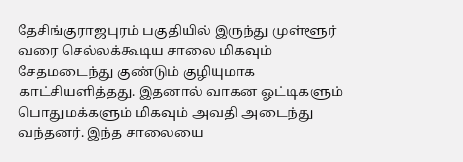தேசிங்குராஜபுரம் பகுதியில் இருந்து முள்ளூர் வரை செல்லக்கூடிய சாலை மிகவும் சேதமடைந்து குண்டும் குழியுமாக காட்சியளித்தது. இதனால் வாகன ஓட்டிகளும் பொதுமக்களும் மிகவும் அவதி அடைந்து வந்தனர். இந்த சாலையை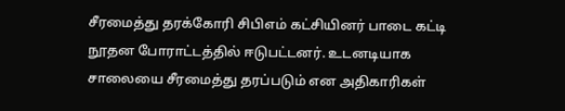சீரமைத்து தரக்கோரி சிபிஎம் கட்சியினர் பாடை கட்டி நூதன போராட்டத்தில் ஈடுபட்டனர். உடனடியாக சாலையை சீரமைத்து தரப்படும் என அதிகாரிகள்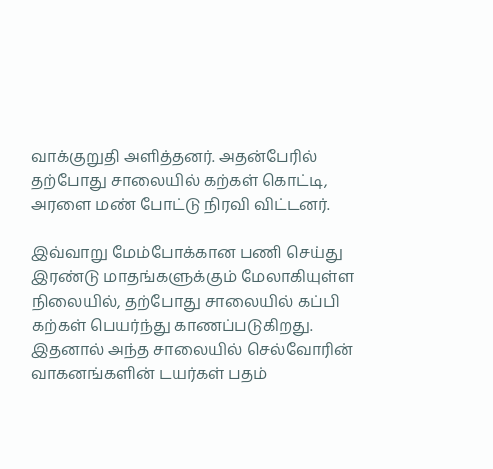வாக்குறுதி அளித்தனர். அதன்பேரில் தற்போது சாலையில் கற்கள் கொட்டி, அரளை மண் போட்டு நிரவி விட்டனர்.

இவ்வாறு மேம்போக்கான பணி செய்து இரண்டு மாதங்களுக்கும் மேலாகியுள்ள நிலையில், தற்போது சாலையில் கப்பி கற்கள் பெயர்ந்து காணப்படுகிறது. இதனால் அந்த சாலையில் செல்வோரின் வாகனங்களின் டயர்கள் பதம்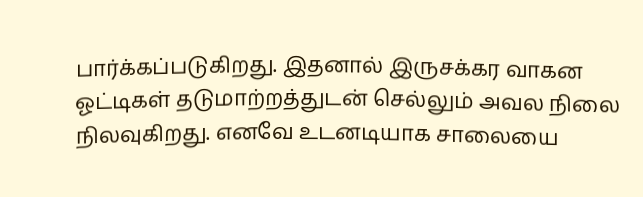பார்க்கப்படுகிறது. இதனால் இருசக்கர வாகன ஓட்டிகள் தடுமாற்றத்துடன் செல்லும் அவல நிலை நிலவுகிறது. எனவே உடனடியாக சாலையை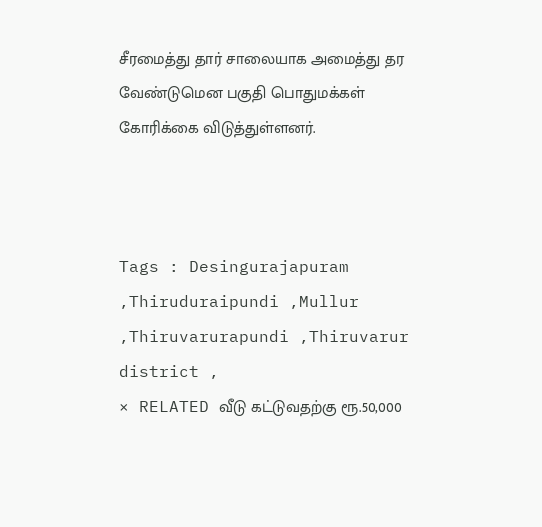சீரமைத்து தார் சாலையாக அமைத்து தர வேண்டுமென பகுதி பொதுமக்கள் கோரிக்கை விடுத்துள்ளனர்.



Tags : Desingurajapuram ,Thiruduraipundi ,Mullur ,Thiruvarurapundi ,Thiruvarur district ,
× RELATED வீடு கட்டுவதற்கு ரூ.50,000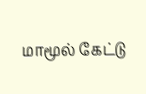மாமூல் கேட்டு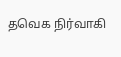தவெக நிர்வாகி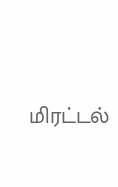மிரட்டல்